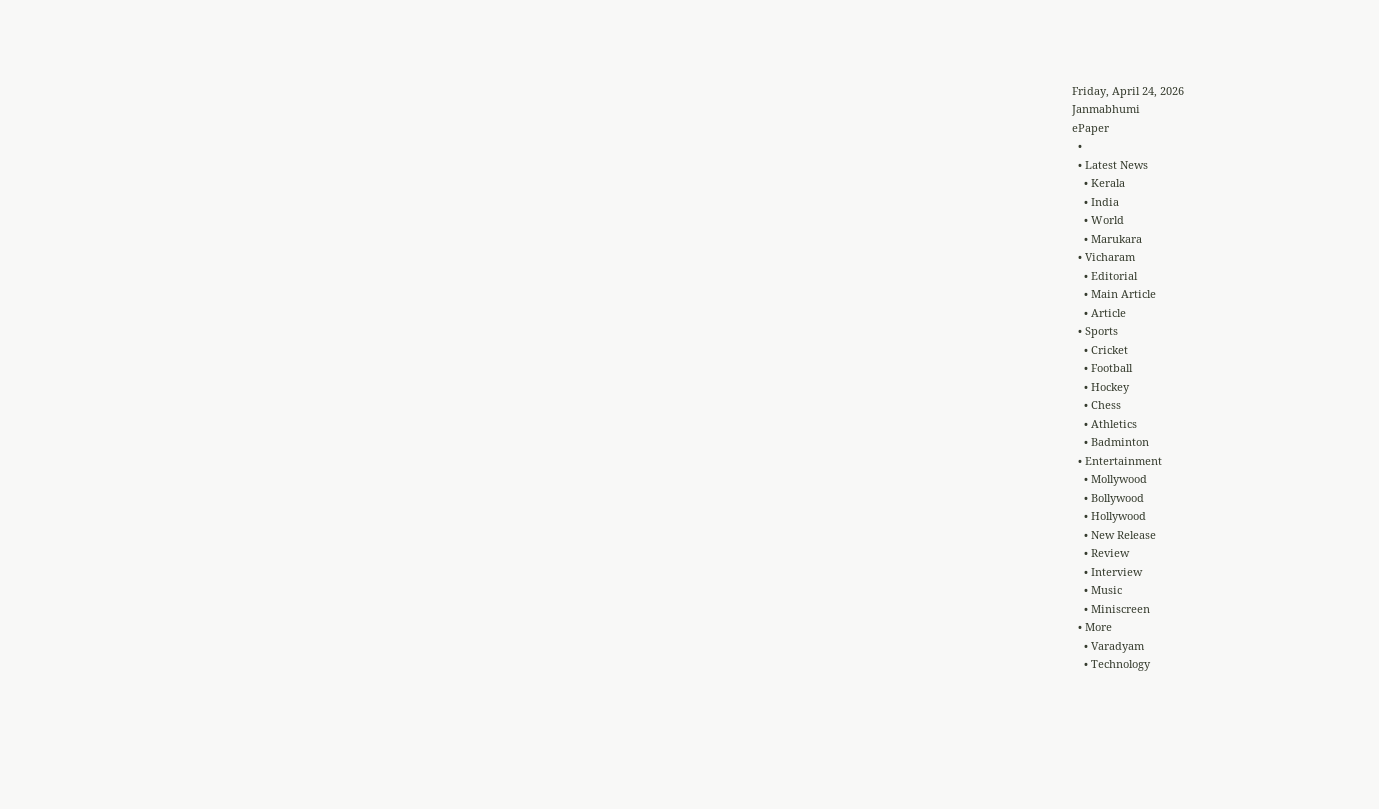Friday, April 24, 2026
Janmabhumi
ePaper
  •
  • Latest News
    • Kerala
    • India
    • World
    • Marukara
  • Vicharam
    • Editorial
    • Main Article
    • Article
  • Sports
    • Cricket
    • Football
    • Hockey
    • Chess
    • Athletics
    • Badminton
  • Entertainment
    • Mollywood
    • Bollywood
    • Hollywood
    • New Release
    • Review
    • Interview
    • Music
    • Miniscreen
  • More
    • Varadyam
    • Technology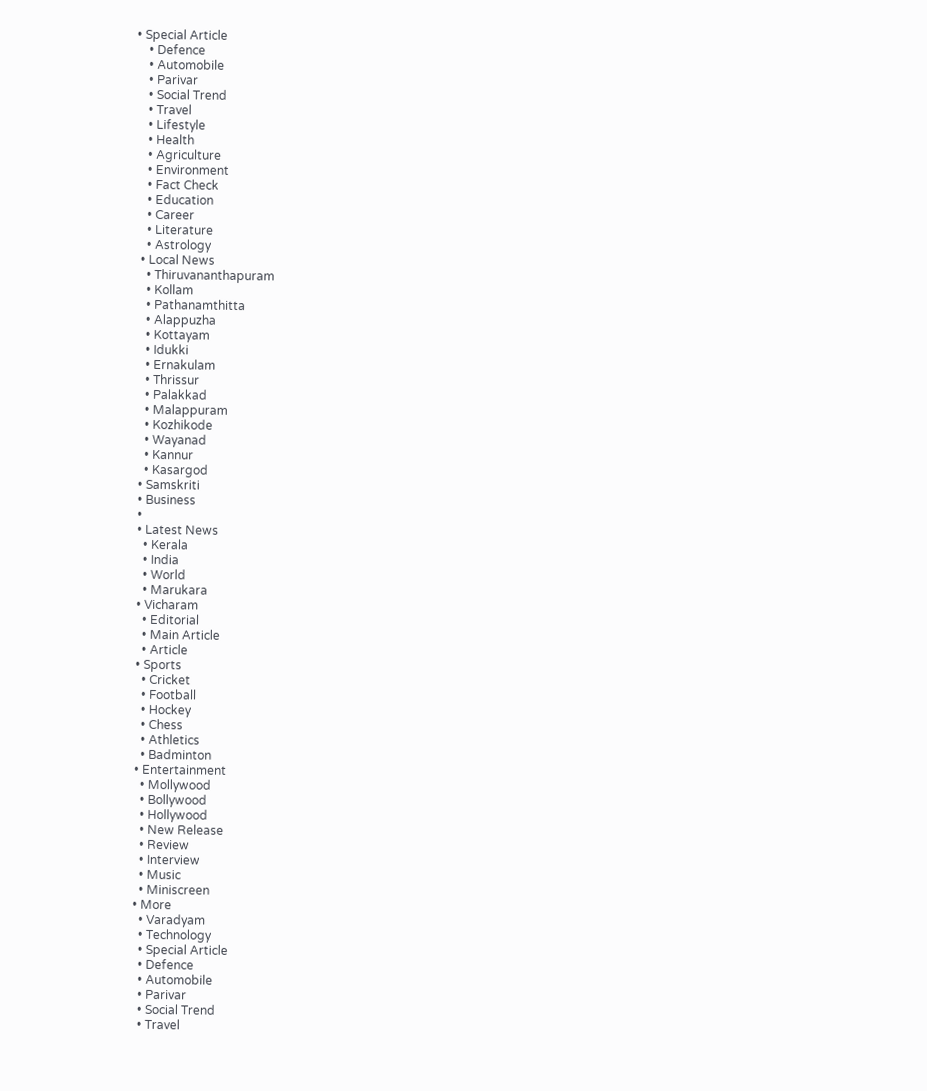• Special Article
    • Defence
    • Automobile
    • Parivar
    • Social Trend
    • Travel
    • Lifestyle
    • Health
    • Agriculture
    • Environment
    • Fact Check
    • Education
    • Career
    • Literature
    • Astrology
  • Local News
    • Thiruvananthapuram
    • Kollam
    • Pathanamthitta
    • Alappuzha
    • Kottayam
    • Idukki
    • Ernakulam
    • Thrissur
    • Palakkad
    • Malappuram
    • Kozhikode
    • Wayanad
    • Kannur
    • Kasargod
  • Samskriti
  • Business
  •
  • Latest News
    • Kerala
    • India
    • World
    • Marukara
  • Vicharam
    • Editorial
    • Main Article
    • Article
  • Sports
    • Cricket
    • Football
    • Hockey
    • Chess
    • Athletics
    • Badminton
  • Entertainment
    • Mollywood
    • Bollywood
    • Hollywood
    • New Release
    • Review
    • Interview
    • Music
    • Miniscreen
  • More
    • Varadyam
    • Technology
    • Special Article
    • Defence
    • Automobile
    • Parivar
    • Social Trend
    • Travel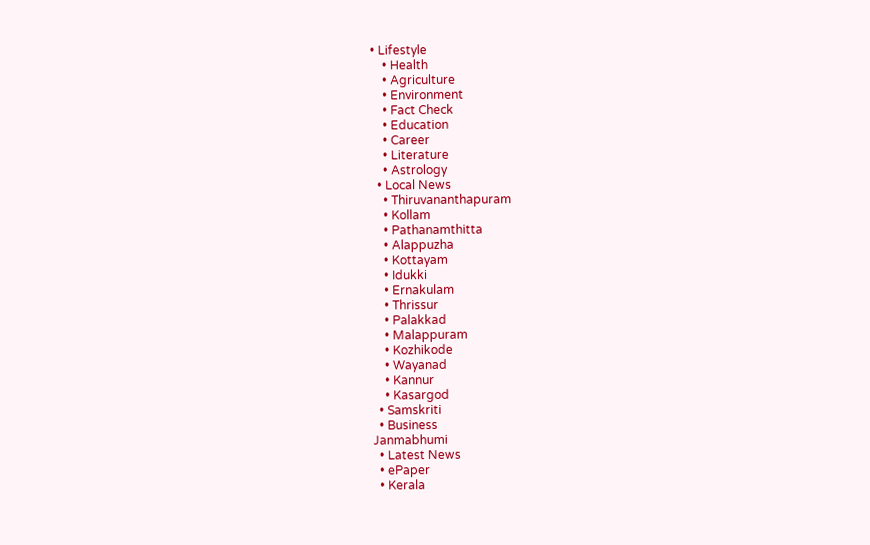• Lifestyle
    • Health
    • Agriculture
    • Environment
    • Fact Check
    • Education
    • Career
    • Literature
    • Astrology
  • Local News
    • Thiruvananthapuram
    • Kollam
    • Pathanamthitta
    • Alappuzha
    • Kottayam
    • Idukki
    • Ernakulam
    • Thrissur
    • Palakkad
    • Malappuram
    • Kozhikode
    • Wayanad
    • Kannur
    • Kasargod
  • Samskriti
  • Business
Janmabhumi
  • Latest News
  • ePaper
  • Kerala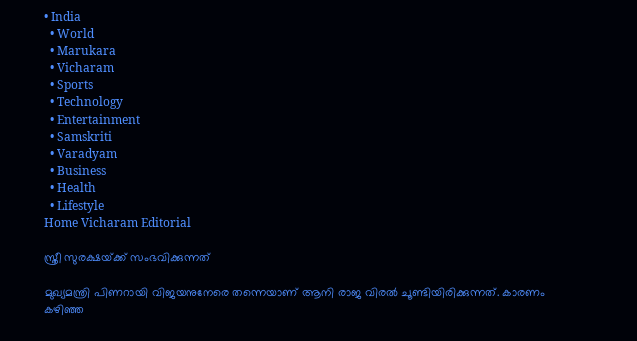• India
  • World
  • Marukara
  • Vicharam
  • Sports
  • Technology
  • Entertainment
  • Samskriti
  • Varadyam
  • Business
  • Health
  • Lifestyle
Home Vicharam Editorial

സ്ത്രീ സുരക്ഷയ്‌ക്ക് സംഭവിക്കുന്നത്

മുഖ്യമന്ത്രി പിണറായി വിജയനുനേരെ തന്നെയാണ് ആനി രാജ വിരല്‍ ചൂണ്ടിയിരിക്കുന്നത്. കാരണം കഴിഞ്ഞ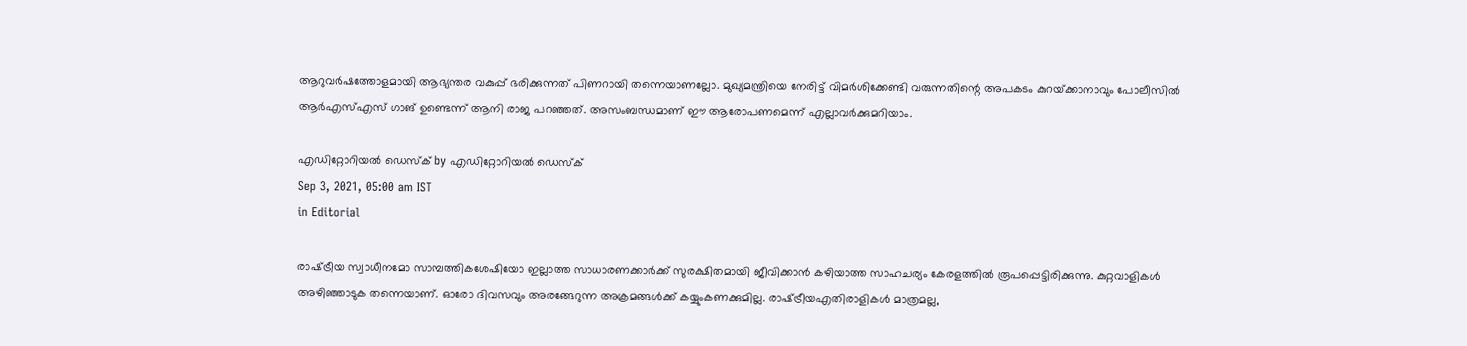ആറുവര്‍ഷത്തോളമായി ആഭ്യന്തര വകുപ്പ് ഭരിക്കുന്നത് പിണറായി തന്നെയാണല്ലോ. മുഖ്യമന്ത്രിയെ നേരിട്ട് വിമര്‍ശിക്കേണ്ടി വരുന്നതിന്റെ അപകടം കുറയ്‌ക്കാനാവും പോലീസില്‍ ആര്‍എസ്എസ് ഗാങ് ഉണ്ടെന്ന് ആനി രാജ പറഞ്ഞത്. അസംബന്ധമാണ് ഈ ആരോപണമെന്ന് എല്ലാവര്‍ക്കുമറിയാം.

എഡിറ്റോറിയൽ ഡെസ്ക് by എഡിറ്റോറിയൽ ഡെസ്ക്
Sep 3, 2021, 05:00 am IST
in Editorial

രാഷ്‌ട്രീയ സ്വാധീനമോ സാമ്പത്തികശേഷിയോ ഇല്ലാത്ത സാധാരണക്കാര്‍ക്ക് സുരക്ഷിതമായി ജീവിക്കാന്‍ കഴിയാത്ത സാഹചര്യം കേരളത്തില്‍ രൂപപ്പെട്ടിരിക്കുന്നു. കുറ്റവാളികള്‍ അഴിഞ്ഞാടുക തന്നെയാണ്. ഓരോ ദിവസവും അരങ്ങേറുന്ന അക്രമങ്ങള്‍ക്ക് കയ്യുംകണക്കുമില്ല. രാഷ്‌ട്രീയഎതിരാളികള്‍ മാത്രമല്ല,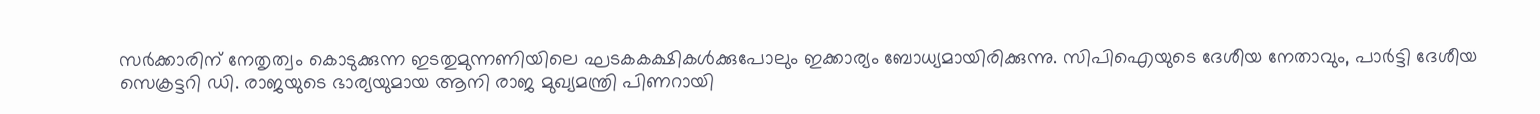സര്‍ക്കാരിന് നേതൃത്വം കൊടുക്കുന്ന ഇടതുമുന്നണിയിലെ ഘടകകക്ഷികള്‍ക്കുപോലും ഇക്കാര്യം ബോധ്യമായിരിക്കുന്നു. സിപിഐയുടെ ദേശീയ നേതാവും, പാര്‍ട്ടി ദേശീയ സെക്രട്ടറി ഡി. രാജയുടെ ഭാര്യയുമായ ആനി രാജ മുഖ്യമന്ത്രി പിണറായി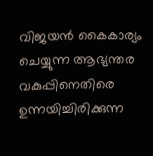വിജയന്‍ കൈകാര്യം ചെയ്യുന്ന ആഭ്യന്തര വകുപ്പിനെതിരെ ഉന്നയിച്ചിരിക്കുന്ന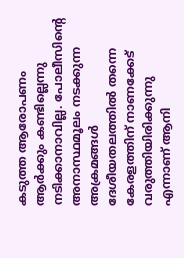കടുത്ത ആരോപണം ആര്‍ക്കും കണ്ടില്ലെന്നു നടിക്കാനാവില്ല. പോലീസിന്റെ അനാസ്ഥമൂലം നടക്കുന്ന അക്രമങ്ങള്‍ ദേശീയതലത്തില്‍ തന്നെ കേരളത്തിന് നാണക്കേട് വരുത്തിയിരിക്കുന്നു എന്നാണ് ആനി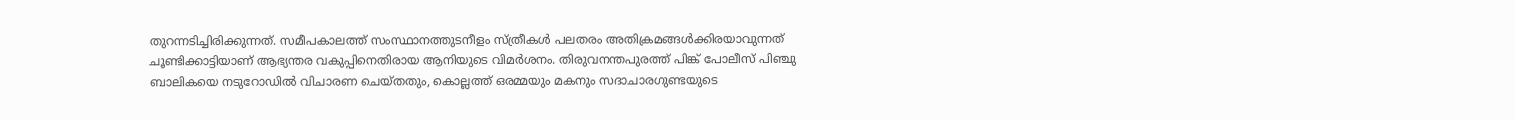തുറന്നടിച്ചിരിക്കുന്നത്. സമീപകാലത്ത് സംസ്ഥാനത്തുടനീളം സ്ത്രീകള്‍ പലതരം അതിക്രമങ്ങള്‍ക്കിരയാവുന്നത് ചൂണ്ടിക്കാട്ടിയാണ് ആഭ്യന്തര വകുപ്പിനെതിരായ ആനിയുടെ വിമര്‍ശനം. തിരുവനന്തപുരത്ത് പിങ്ക് പോലീസ് പിഞ്ചു ബാലികയെ നടുറോഡില്‍ വിചാരണ ചെയ്തതും, കൊല്ലത്ത് ഒരമ്മയും മകനും സദാചാരഗുണ്ടയുടെ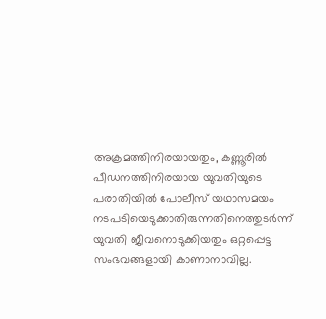അക്രമത്തിനിരയായതും, കണ്ണൂരില്‍ പീഡനത്തിനിരയായ യുവതിയുടെ പരാതിയില്‍ പോലീസ് യഥാസമയം നടപടിയെടുക്കാതിരുന്നതിനെത്തുടര്‍ന്ന് യുവതി ജീവനൊടുക്കിയതും ഒറ്റപ്പെട്ട സംഭവങ്ങളായി കാണാനാവില്ല.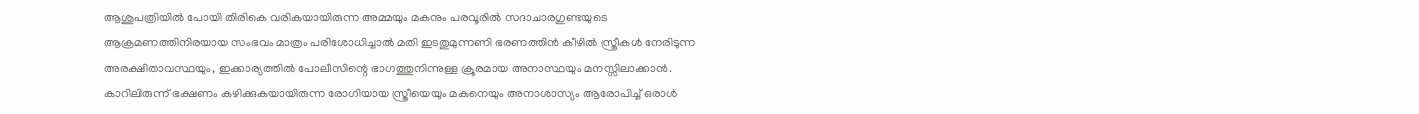ആശുപത്രിയില്‍ പോയി തിരികെ വരികയായിരുന്ന അമ്മയും മകനും പരവൂരില്‍ സദാചാരഗുണ്ടയുടെ ആക്രമണത്തിനിരയായ സംഭവം മാത്രം പരിശോധിച്ചാല്‍ മതി ഇടതുമുന്നണി ഭരണത്തിന്‍ കീഴില്‍ സ്ത്രീകള്‍ നേരിടുന്ന അരക്ഷിതാവസ്ഥയും, ഇക്കാര്യത്തില്‍ പോലീസിന്റെ ഭാഗത്തുനിന്നുള്ള ക്രൂരമായ അനാസ്ഥയും മനസ്സിലാക്കാന്‍. കാറിലിരുന്ന് ഭക്ഷണം കഴിക്കുകയായിരുന്ന രോഗിയായ സ്ത്രീയെയും മകനെയും അനാശാസ്യം ആരോപിച്ച് ഒരാള്‍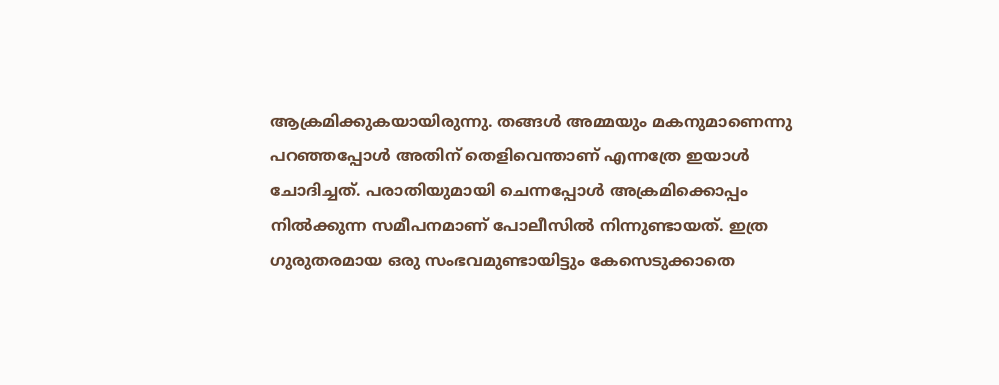ആക്രമിക്കുകയായിരുന്നു. തങ്ങള്‍ അമ്മയും മകനുമാണെന്നു പറഞ്ഞപ്പോള്‍ അതിന് തെളിവെന്താണ് എന്നത്രേ ഇയാള്‍ ചോദിച്ചത്. പരാതിയുമായി ചെന്നപ്പോള്‍ അക്രമിക്കൊപ്പം നില്‍ക്കുന്ന സമീപനമാണ് പോലീസില്‍ നിന്നുണ്ടായത്. ഇത്ര ഗുരുതരമായ ഒരു സംഭവമുണ്ടായിട്ടും കേസെടുക്കാതെ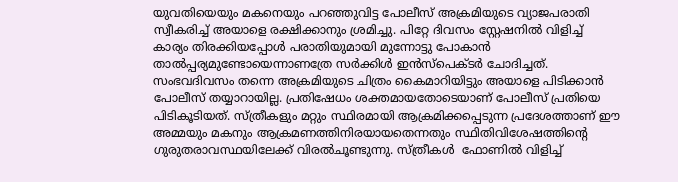യുവതിയെയും മകനെയും പറഞ്ഞുവിട്ട പോലീസ് അക്രമിയുടെ വ്യാജപരാതി സ്വീകരിച്ച് അയാളെ രക്ഷിക്കാനും ശ്രമിച്ചു. പിറ്റേ ദിവസം സ്റ്റേഷനില്‍ വിളിച്ച് കാര്യം തിരക്കിയപ്പോള്‍ പരാതിയുമായി മുന്നോട്ടു പോകാന്‍ താല്‍പ്പര്യമുണ്ടോയെന്നാണത്രേ സര്‍ക്കിള്‍ ഇന്‍സ്‌പെക്ടര്‍ ചോദിച്ചത്. സംഭവദിവസം തന്നെ അക്രമിയുടെ ചിത്രം കൈമാറിയിട്ടും അയാളെ പിടിക്കാന്‍ പോലീസ് തയ്യാറായില്ല. പ്രതിഷേധം ശക്തമായതോടെയാണ് പോലീസ് പ്രതിയെ പിടികൂടിയത്. സ്ത്രീകളും മറ്റും സ്ഥിരമായി ആക്രമിക്കപ്പെടുന്ന പ്രദേശത്താണ് ഈ അമ്മയും മകനും ആക്രമണത്തിനിരയായതെന്നതും സ്ഥിതിവിശേഷത്തിന്റെ ഗുരുതരാവസ്ഥയിലേക്ക് വിരല്‍ചൂണ്ടുന്നു. സ്ത്രീകള്‍  ഫോണില്‍ വിളിച്ച്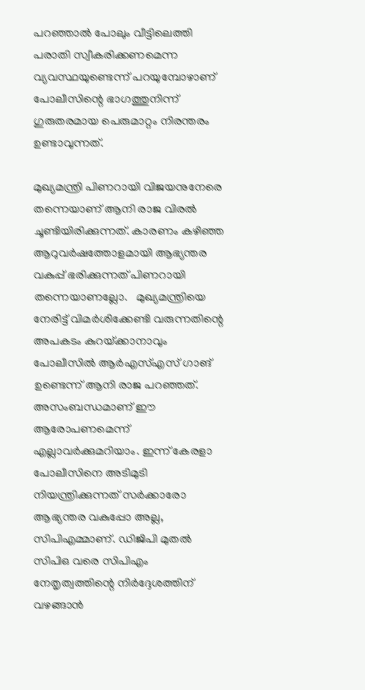പറഞ്ഞാല്‍ പോലും വീട്ടിലെത്തി പരാതി സ്വീകരിക്കണമെന്ന വ്യവസ്ഥയുണ്ടെന്ന് പറയുമ്പോഴാണ് പോലീസിന്റെ ഭാഗത്തുനിന്ന് ഗുരുതരമായ പെരുമാറ്റം നിരന്തരം ഉണ്ടാവുന്നത്.

മുഖ്യമന്ത്രി പിണറായി വിജയനുനേരെ തന്നെയാണ് ആനി രാജ വിരല്‍ ചൂണ്ടിയിരിക്കുന്നത്. കാരണം കഴിഞ്ഞ ആറുവര്‍ഷത്തോളമായി ആഭ്യന്തര വകുപ്പ് ഭരിക്കുന്നത് പിണറായി തന്നെയാണല്ലോ.   മുഖ്യമന്ത്രിയെ നേരിട്ട് വിമര്‍ശിക്കേണ്ടി വരുന്നതിന്റെ അപകടം കുറയ്‌ക്കാനാവും പോലീസില്‍ ആര്‍എസ്എസ് ഗാങ് ഉണ്ടെന്ന് ആനി രാജ പറഞ്ഞത്. അസംബന്ധമാണ് ഈ ആരോപണമെന്ന് എല്ലാവര്‍ക്കുമറിയാം. ഇന്ന് കേരളാ പോലീസിനെ അടിമുടി നിയന്ത്രിക്കുന്നത് സര്‍ക്കാരോ ആഭ്യന്തര വകുപ്പോ അല്ല, സിപിഎമ്മാണ്. ഡിജിപി മുതല്‍ സിപിഒ വരെ സിപിഎം നേതൃത്വത്തിന്റെ നിര്‍ദ്ദേശത്തിന് വഴങ്ങാന്‍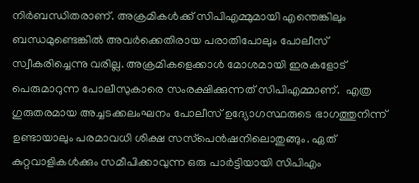നിര്‍ബന്ധിതരാണ്. അക്രമികള്‍ക്ക് സിപിഎമ്മുമായി എന്തെങ്കിലും ബന്ധമുണ്ടെങ്കില്‍ അവര്‍ക്കെതിരായ പരാതിപോലും പോലീസ് സ്വീകരിച്ചെന്നു വരില്ല. അക്രമികളെക്കാള്‍ മോശമായി ഇരകളോട് പെരുമാറുന്ന പോലീസുകാരെ സംരക്ഷിക്കുന്നത് സിപിഎമ്മാണ്.  എത്ര ഗുരുതരമായ അച്ചടക്കലംഘനം പോലീസ് ഉദ്യോഗസ്ഥരുടെ ഭാഗത്തുനിന്ന് ഉണ്ടായാലും പരമാവധി ശിക്ഷ സസ്‌പെന്‍ഷനിലൊതുങ്ങും. ഏത് കുറ്റവാളികള്‍ക്കും സമീപിക്കാവുന്ന ഒരു പാര്‍ട്ടിയായി സിപിഎം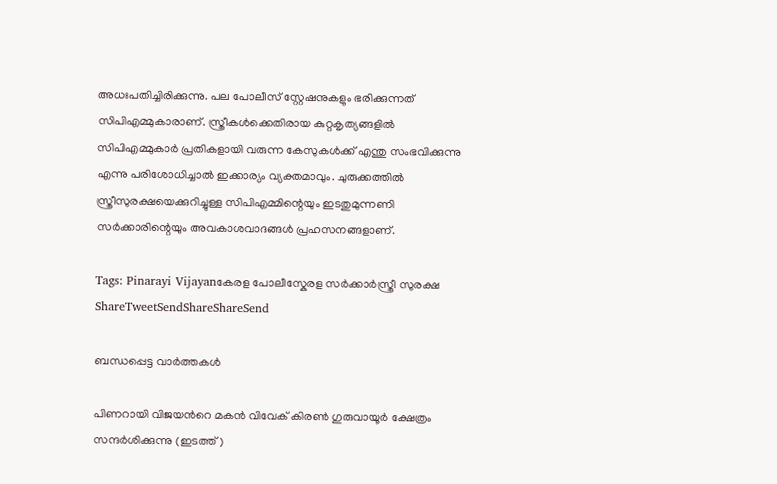അധഃപതിച്ചിരിക്കുന്നു. പല പോലീസ് സ്റ്റേഷനുകളും ഭരിക്കുന്നത് സിപിഎമ്മുകാരാണ്. സ്ത്രീകള്‍ക്കെതിരായ കുറ്റകൃത്യങ്ങളില്‍ സിപിഎമ്മുകാര്‍ പ്രതികളായി വരുന്ന കേസുകള്‍ക്ക് എന്തു സംഭവിക്കുന്നു എന്നു പരിശോധിച്ചാല്‍ ഇക്കാര്യം വ്യക്തമാവും. ചുരുക്കത്തില്‍ സ്ത്രീസുരക്ഷയെക്കുറിച്ചുള്ള സിപിഎമ്മിന്റെയും ഇടതുമുന്നണി സര്‍ക്കാരിന്റെയും അവകാശവാദങ്ങള്‍ പ്രഹസനങ്ങളാണ്.

Tags: Pinarayi Vijayanകേരള പോലീസ്കേരള സര്‍ക്കാര്‍സ്ത്രീ സുരക്ഷ
ShareTweetSendShareShareSend

ബന്ധപ്പെട്ട വാര്‍ത്തകള്‍

പിണറായി വിജയന്‍റെ മകന്‍ വിവേക് കിരണ്‍ ഗുരുവായൂര്‍ ക്ഷേത്രം സന്ദര്‍ശിക്കുന്നു (ഇടത്ത്)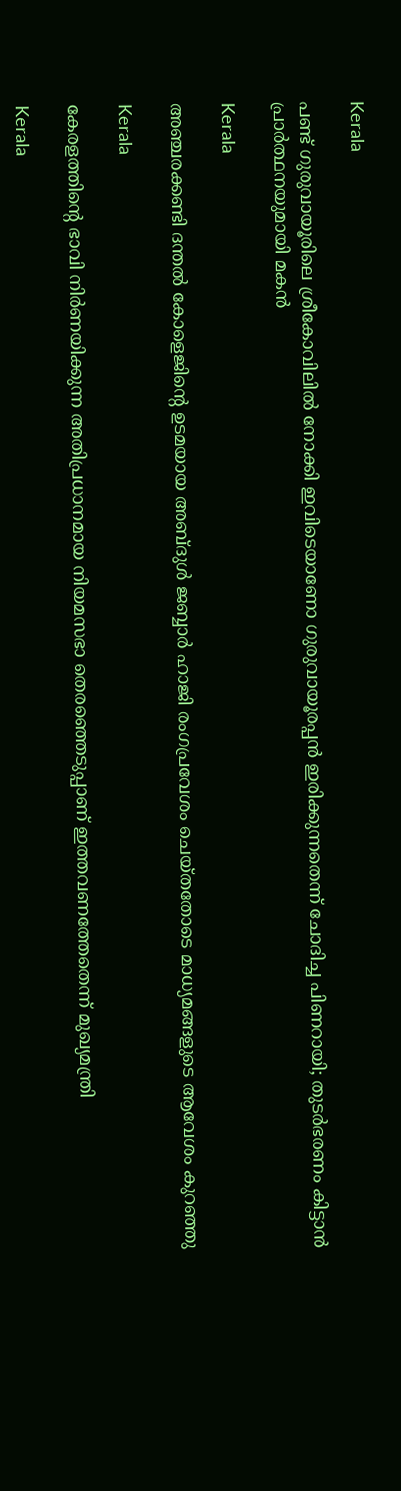Kerala

പണ്ട് ഗുരുവായൂരിലെ ശ്രീകോവിലില്‍ നോക്കി ഇവിടെയാണോ ഗുരുവായൂരപ്പന്‍ ഇരിക്കുന്നതെന്ന് ചോദിച്ച പിണറായി; തുടര്‍ഭരണം കിട്ടാന്‍ പ്രാര്‍ത്ഥനയുമായി മകന്‍

Kerala

അഞ്ചരക്കണ്ടി ദന്തല്‍ കോളെജിന്റെ ഉടമയായ അബ്ദുള്‍ ജബ്ബാര്‍ ഹാജി രംഗപ്രവേശം ചെയ്തതോടെ മാധ്യമങ്ങളുടെ ആവേശം കുറഞ്ഞു

Kerala

കേരളത്തിന്റെ ഭാവി നിർണയിക്കുന്ന അതിപ്രധാനമായ നിയമസഭാ തെരഞ്ഞെടുപ്പാണ് ഇത്തവണത്തേതെന്ന് മുഖ്യമന്ത്രി

Kerala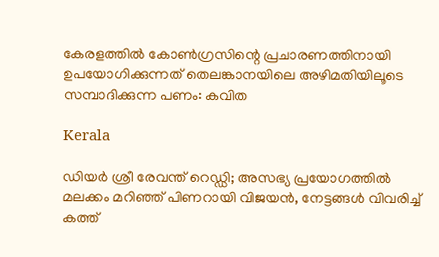കേരളത്തില്‍ കോണ്‍ഗ്രസിന്റെ പ്രചാരണത്തിനായി ഉപയോഗിക്കുന്നത് തെലങ്കാനയിലെ അഴിമതിയിലൂടെ സമ്പാദിക്കുന്ന പണം: കവിത

Kerala

ഡിയർ ശ്രീ രേവന്ത് റെഡ്ഡി; അസഭ്യ പ്രയോഗത്തിൽ മലക്കം മറിഞ്ഞ് പിണറായി വിജയൻ, നേട്ടങ്ങൾ വിവരിച്ച് കത്ത്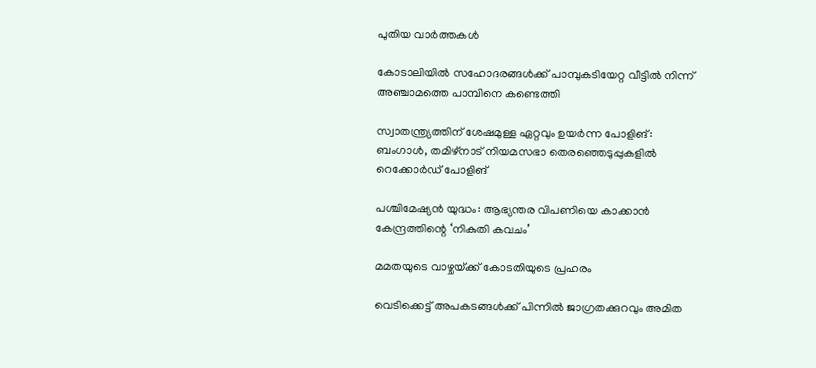പുതിയ വാര്‍ത്തകള്‍

കോടാലിയില്‍ സഹോദരങ്ങള്‍ക്ക് പാമ്പുകടിയേറ്റ വീട്ടില്‍ നിന്ന് അഞ്ചാമത്തെ പാമ്പിനെ കണ്ടെത്തി

സ്വാതന്ത്ര്യത്തിന് ശേഷമുള്ള ഏറ്റവും ഉയർന്ന പോളിങ്: ബംഗാൾ, തമിഴ്‌നാട് നിയമസഭാ തെരഞ്ഞെടുപ്പുകളിൽ റെക്കോർഡ് പോളിങ്

പശ്ചിമേഷ്യന്‍ യുദ്ധം: ആഭ്യന്തര വിപണിയെ കാക്കാന്‍ കേന്ദ്രത്തിന്റെ ‘നികുതി കവചം’

മമതയുടെ വാഴ്ചയ്‌ക്ക് കോടതിയുടെ പ്രഹരം

വെടിക്കെട്ട് അപകടങ്ങള്‍ക്ക് പിന്നില്‍ ജാഗ്രതക്കുറവും അമിത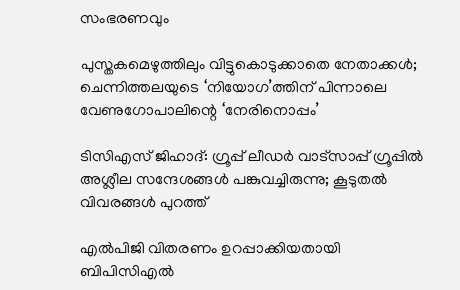സംഭരണവും

പുസ്തകമെഴുത്തിലും വിട്ടുകൊടുക്കാതെ നേതാക്കള്‍; ചെന്നിത്തലയുടെ ‘നിയോഗ’ത്തിന് പിന്നാലെ വേണുഗോപാലിന്റെ ‘നേരിനൊപ്പം’

ടിസിഎസ് ജിഹാദ്: ഗ്രൂപ്പ് ലീഡര്‍ വാട്‌സാപ്പ് ഗ്രൂപ്പില്‍ അശ്ലീല സന്ദേശങ്ങള്‍ പങ്കുവച്ചിരുന്നു; കൂടുതല്‍ വിവരങ്ങള്‍ പുറത്ത്

എല്‍പിജി വിതരണം ഉറപ്പാക്കിയതായി ബിപിസിഎല്‍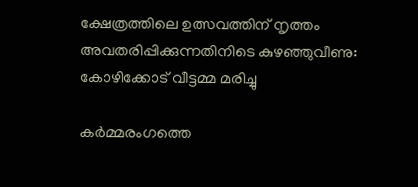ക്ഷേത്രത്തിലെ ഉത്സവത്തിന് നൃത്തം അവതരിപ്പിക്കുന്നതിനിടെ കുഴഞ്ഞുവീണു: കോഴിക്കോട് വീട്ടമ്മ മരിച്ചു

കർമ്മരംഗത്തെ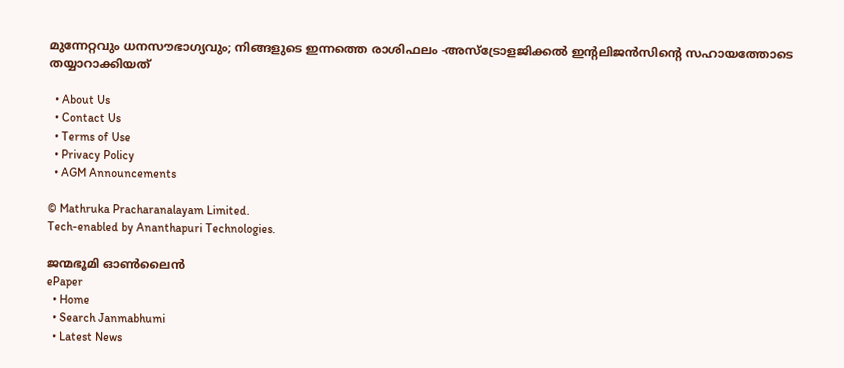മുന്നേറ്റവും ധനസൗഭാഗ്യവും; നിങ്ങളുടെ ഇന്നത്തെ രാശിഫലം -അസ്ട്രോളജിക്കൽ ഇന്റലിജൻസിന്റെ സഹായത്തോടെ തയ്യാറാക്കിയത്

  • About Us
  • Contact Us
  • Terms of Use
  • Privacy Policy
  • AGM Announcements

© Mathruka Pracharanalayam Limited.
Tech-enabled by Ananthapuri Technologies.

ജന്മഭൂമി ഓണ്‍ലൈന്‍
ePaper
  • Home
  • Search Janmabhumi
  • Latest News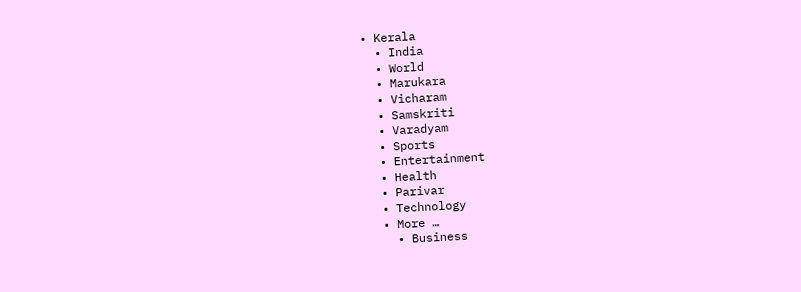• Kerala
  • India
  • World
  • Marukara
  • Vicharam
  • Samskriti
  • Varadyam
  • Sports
  • Entertainment
  • Health
  • Parivar
  • Technology
  • More …
    • Business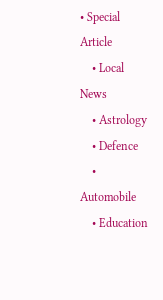• Special Article
    • Local News
    • Astrology
    • Defence
    • Automobile
    • Education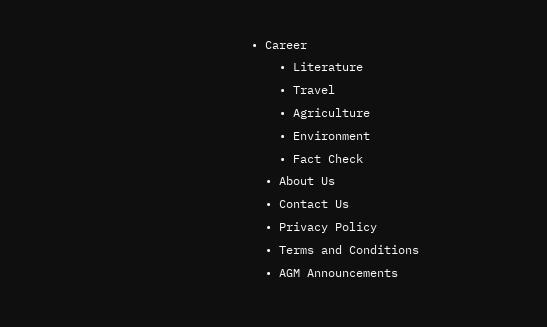• Career
    • Literature
    • Travel
    • Agriculture
    • Environment
    • Fact Check
  • About Us
  • Contact Us
  • Privacy Policy
  • Terms and Conditions
  • AGM Announcements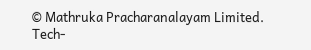© Mathruka Pracharanalayam Limited.
Tech-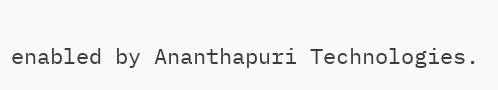enabled by Ananthapuri Technologies.